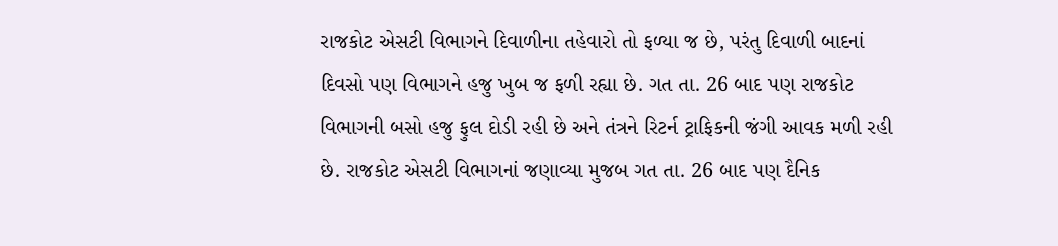રાજકોટ એસટી વિભાગને દિવાળીના તહેવારો તો ફળ્યા જ છે, પરંતુ દિવાળી બાદનાં દિવસો પણ વિભાગને હજુ ખુબ જ ફળી રહ્યા છે. ગત તા. 26 બાદ પણ રાજકોટ વિભાગની બસો હજુ ફુલ દોડી રહી છે અને તંત્રને રિટર્ન ટ્રાફિકની જંગી આવક મળી રહી છે. રાજકોટ એસટી વિભાગનાં જણાવ્યા મુજબ ગત તા. 26 બાદ પણ દૈનિક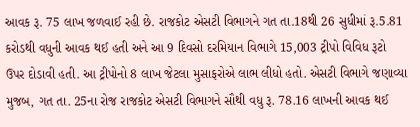આવક રૂ. 75 લાખ જળવાઈ રહી છે. રાજકોટ એસટી વિભાગને ગત તા.18થી 26 સુધીમાં રૂ.5.81 કરોડથી વધુની આવક થઈ હતી અને આ 9 દિવસો દરમિયાન વિભાગે 15,003 ટ્રીપો વિવિધ રૂટો ઉપર દોડાવી હતી. આ ટ્રીપોનો 8 લાખ જેટલા મુસાફરોએ લાભ લીધો હતો. એસટી વિભાગે જણાવ્યા મુજબ, ગત તા. 25ના રોજ રાજકોટ એસટી વિભાગને સૌથી વધુ રૂ. 78.16 લાખની આવક થઈ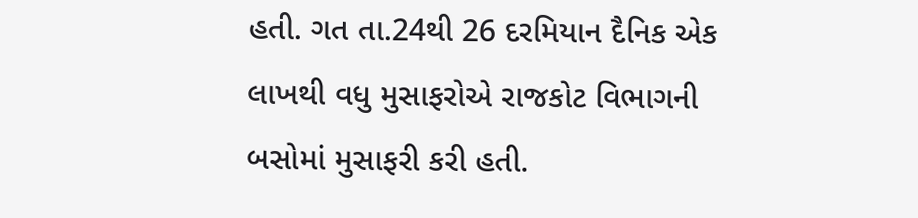હતી. ગત તા.24થી 26 દરમિયાન દૈનિક એક લાખથી વધુ મુસાફરોએ રાજકોટ વિભાગની બસોમાં મુસાફરી કરી હતી.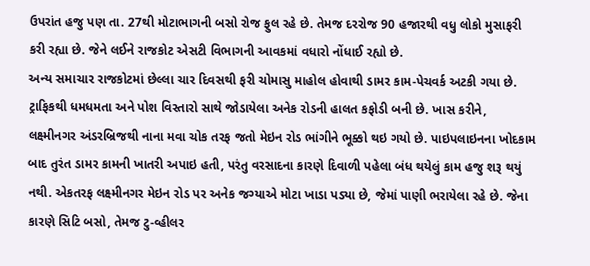ઉપરાંત હજુ પણ તા. 27થી મોટાભાગની બસો રોજ ફુલ રહે છે. તેમજ દરરોજ 90 હજારથી વધુ લોકો મુસાફરી કરી રહ્યા છે. જેને લઈને રાજકોટ એસટી વિભાગની આવકમાં વધારો નોંધાઈ રહ્યો છે.
અન્ય સમાચાર રાજકોટમાં છેલ્લા ચાર દિવસથી ફરી ચોમાસુ માહોલ હોવાથી ડામર કામ-પેચવર્ક અટકી ગયા છે. ટ્રાફિકથી ધમધમતા અને પોશ વિસ્તારો સાથે જોડાયેલા અનેક રોડની હાલત કફોડી બની છે. ખાસ કરીને, લક્ષ્મીનગર અંડરબ્રિજથી નાના મવા ચોક તરફ જતો મેઇન રોડ ભાંગીને ભૂક્કો થઇ ગયો છે. પાઇપલાઇનના ખોદકામ બાદ તુરંત ડામર કામની ખાતરી અપાઇ હતી, પરંતુ વરસાદના કારણે દિવાળી પહેલા બંધ થયેલું કામ હજુ શરૂ થયું નથી. એકતરફ લક્ષ્મીનગર મેઇન રોડ પર અનેક જગ્યાએ મોટા ખાડા પડ્યા છે, જેમાં પાણી ભરાયેલા રહે છે. જેના કારણે સિટિ બસો, તેમજ ટુ-વ્હીલર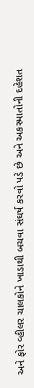અને ફોર વ્હીલર ચાલકોને ખાડાથી બચવા સંઘર્ષ કરવો પડે છે અને અકસ્માતોની દહેશત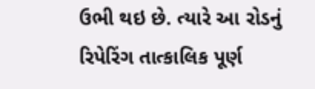ઉભી થઇ છે. ત્યારે આ રોડનું રિપેરિંગ તાત્કાલિક પૂર્ણ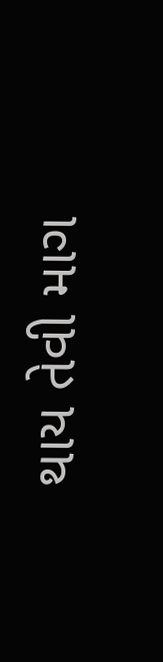થાય તેવી માગ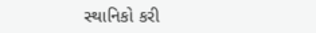સ્થાનિકો કરી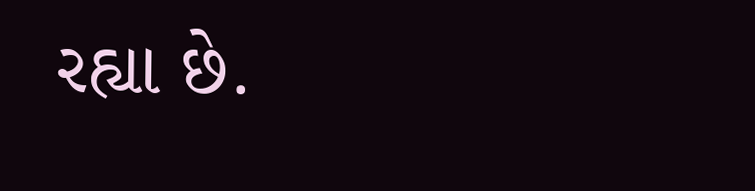રહ્યા છે.